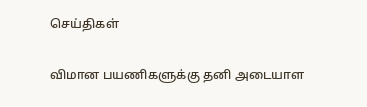செய்திகள்

விமான பயணிகளுக்கு தனி அடையாள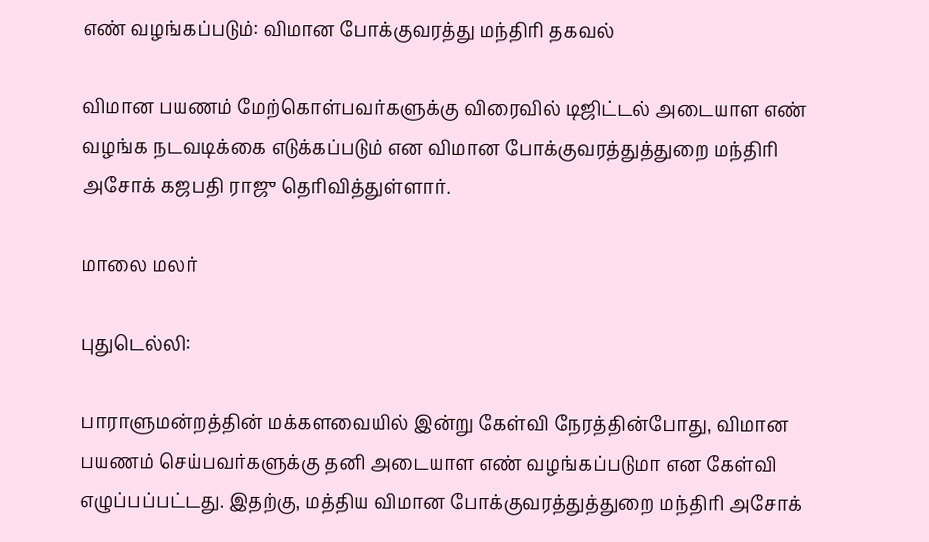எண் வழங்கப்படும்: விமான போக்குவரத்து மந்திரி தகவல்

விமான பயணம் மேற்கொள்பவர்களுக்கு விரைவில் டிஜிட்டல் அடையாள எண் வழங்க நடவடிக்கை எடுக்கப்படும் என விமான போக்குவரத்துத்துறை மந்திரி அசோக் கஜபதி ராஜு தெரிவித்துள்ளார்.

மாலை மலர்

புதுடெல்லி:

பாராளுமன்றத்தின் மக்களவையில் இன்று கேள்வி நேரத்தின்போது, விமான பயணம் செய்பவர்களுக்கு தனி அடையாள எண் வழங்கப்படுமா என கேள்வி எழுப்பப்பட்டது. இதற்கு, மத்திய விமான போக்குவரத்துத்துறை மந்திரி அசோக்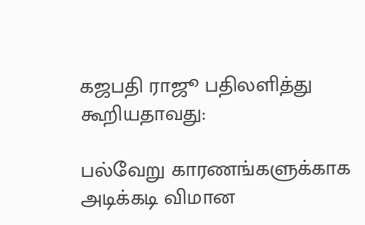கஜபதி ராஜூ பதிலளித்து கூறியதாவது:

பல்வேறு காரணங்களுக்காக அடிக்கடி விமான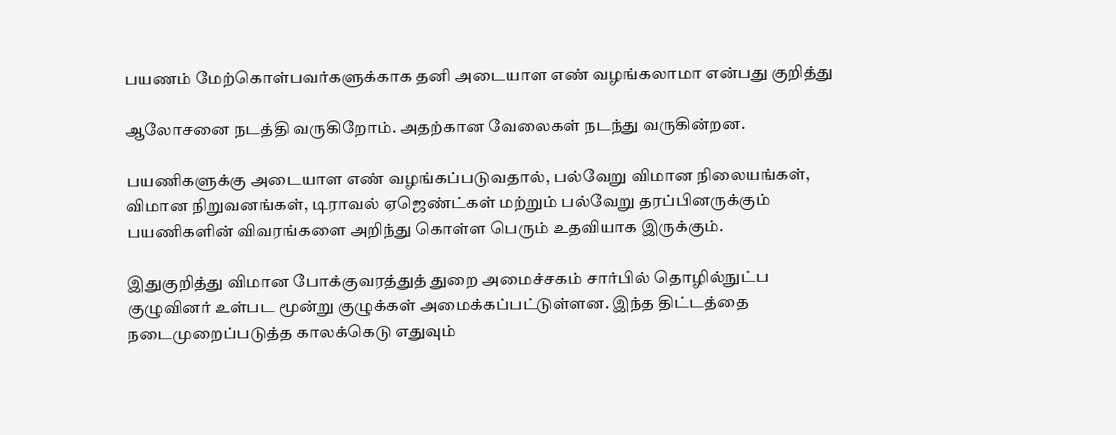பயணம் மேற்கொள்பவர்களுக்காக தனி அடையாள எண் வழங்கலாமா என்பது குறித்து

ஆலோசனை நடத்தி வருகிறோம். அதற்கான வேலைகள் நடந்து வருகின்றன.

பயணிகளுக்கு அடையாள எண் வழங்கப்படுவதால், பல்வேறு விமான நிலையங்கள், விமான நிறுவனங்கள், டிராவல் ஏஜெண்ட்கள் மற்றும் பல்வேறு தரப்பினருக்கும் பயணிகளின் விவரங்களை அறிந்து கொள்ள பெரும் உதவியாக இருக்கும்.

இதுகுறித்து விமான போக்குவரத்துத் துறை அமைச்சகம் சார்பில் தொழில்நுட்ப குழுவினர் உள்பட மூன்று குழுக்கள் அமைக்கப்பட்டுள்ளன. இந்த திட்டத்தை நடைமுறைப்படுத்த காலக்கெடு எதுவும்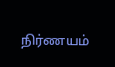நிர்ணயம்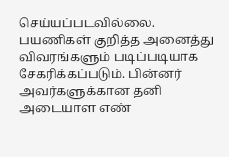செய்யப்படவில்லை. பயணிகள் குறித்த அனைத்து விவரங்களும் படிப்படியாக சேகரிக்கப்படும். பின்னர் அவர்களுக்கான தனி அடையாள எண்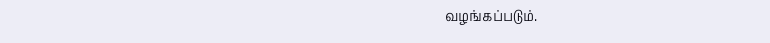வழங்கப்படும்.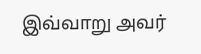இவ்வாறு அவர்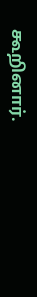கூறினார்.